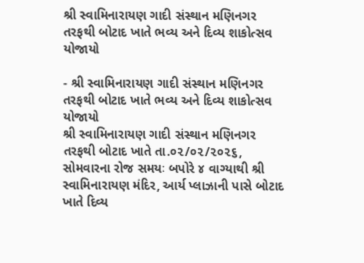શ્રી સ્વામિનારાયણ ગાદી સંસ્થાન મણિનગર તરફથી બોટાદ ખાતે ભવ્ય અને દિવ્ય શાકોત્સવ યોજાયો

- શ્રી સ્વામિનારાયણ ગાદી સંસ્થાન મણિનગર તરફથી બોટાદ ખાતે ભવ્ય અને દિવ્ય શાકોત્સવ યોજાયો
શ્રી સ્વામિનારાયણ ગાદી સંસ્થાન મણિનગર તરફથી બોટાદ ખાતે તા.૦૨/૦૨/૨૦૨૬, સોમવારના રોજ સમયઃ બપોરે ૪ વાગ્યાથી શ્રી સ્વામિનારાયણ મંદિર, આર્ય પ્લાઝાની પાસે બોટાદ ખાતે દિવ્ય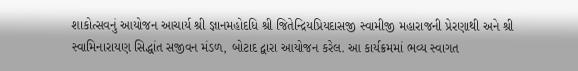શાકોત્સવનું આયોજન આચાર્ય શ્રી જ્ઞાનમહોદધિ શ્રી જિતેન્દ્રિયપ્રિયદાસજી સ્વામીજી મહારાજની પ્રેરણાથી અને શ્રી સ્વામિનારાયણ સિદ્ધાંત સજીવન મંડળ, બોટાદ દ્વારા આયોજન કરેલ. આ કાર્યક્રમમાં ભવ્ય સ્વાગત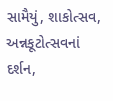સામૈયું, શાકોત્સવ, અન્નકૂટોત્સવનાં દર્શન,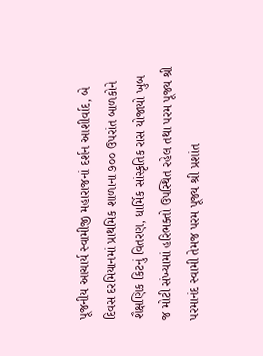પૂજનીય આચાર્ય સ્વામીજી મહારાજનાં દર્શન આશીર્વાદ, બે દિવસ દરમિયાનમાં પ્રાથમિક શાળાના ૭૦૦ ઉપરાંત બાળકોને શૈક્ષણિક કિટનું વિતરણ, ધાર્મિક સાંસ્કૃતિક રાસ યોજાયો ખુબ જ મોટી સંખ્યામાં હરિભક્તો ઉપસ્થિત રહેલ તથા પરમ પૂજ્ય શ્રી પરમાનંદ સ્વામી તેમજ પરમ પૂજ્ય શ્રી પ્રશાંત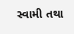સ્વામી તથા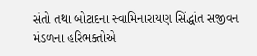સંતો તથા બોટાદના સ્વામિનારાયણ સિંદ્ધાંત સજીવન મંડળના હરિભક્તોએ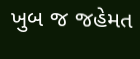ખુબ જ જહેમત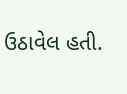ઉઠાવેલ હતી.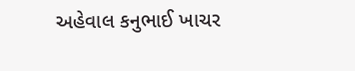અહેવાલ કનુભાઈ ખાચર